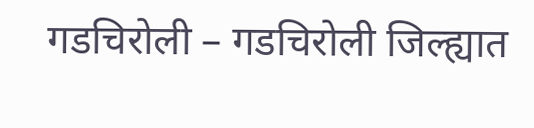गडचिरोली – गडचिरोली जिल्ह्यात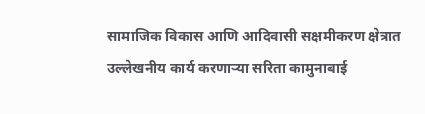सामाजिक विकास आणि आदिवासी सक्षमीकरण क्षेत्रात उल्लेखनीय कार्य करणाऱ्या सरिता कामुनाबाई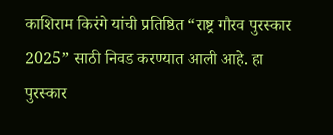काशिराम किरंगे यांची प्रतिष्ठित “राष्ट्र गौरव पुरस्कार 2025” साठी निवड करण्यात आली आहे. हा पुरस्कार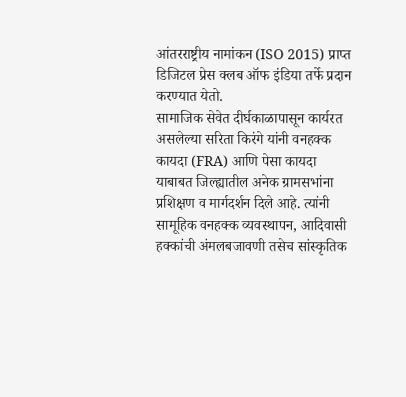आंतरराष्ट्रीय नामांकन (ISO 2015) प्राप्त डिजिटल प्रेस क्लब ऑफ इंडिया तर्फे प्रदान करण्यात येतो.
सामाजिक सेवेत दीर्घकाळापासून कार्यरत असलेल्या सरिता किरंगे यांनी वनहक्क कायदा (FRA) आणि पेसा कायदा याबाबत जिल्ह्यातील अनेक ग्रामसभांना प्रशिक्षण व मार्गदर्शन दिले आहे. त्यांनी सामूहिक वनहक्क व्यवस्थापन, आदिवासी हक्कांची अंमलबजावणी तसेच सांस्कृतिक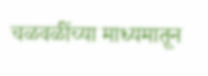चळवळींच्या माध्यमातून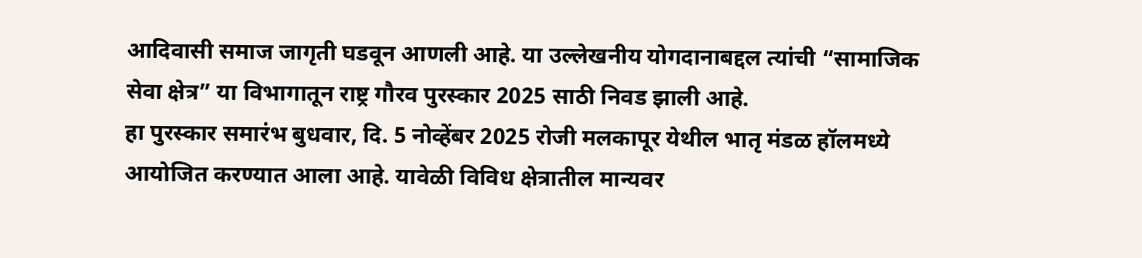आदिवासी समाज जागृती घडवून आणली आहे. या उल्लेखनीय योगदानाबद्दल त्यांची “सामाजिक सेवा क्षेत्र” या विभागातून राष्ट्र गौरव पुरस्कार 2025 साठी निवड झाली आहे.
हा पुरस्कार समारंभ बुधवार, दि. 5 नोव्हेंबर 2025 रोजी मलकापूर येथील भातृ मंडळ हॉलमध्ये आयोजित करण्यात आला आहे. यावेळी विविध क्षेत्रातील मान्यवर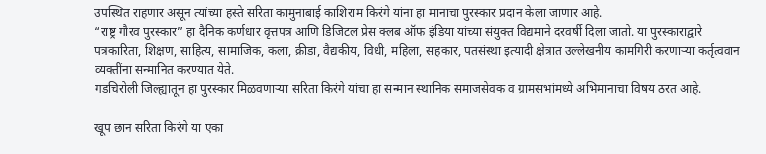उपस्थित राहणार असून त्यांच्या हस्ते सरिता कामुनाबाई काशिराम किरंगे यांना हा मानाचा पुरस्कार प्रदान केला जाणार आहे.
“राष्ट्र गौरव पुरस्कार” हा दैनिक कर्णधार वृत्तपत्र आणि डिजिटल प्रेस क्लब ऑफ इंडिया यांच्या संयुक्त विद्यमाने दरवर्षी दिला जातो. या पुरस्काराद्वारे पत्रकारिता, शिक्षण, साहित्य, सामाजिक, कला, क्रीडा, वैद्यकीय, विधी, महिला, सहकार, पतसंस्था इत्यादी क्षेत्रात उल्लेखनीय कामगिरी करणाऱ्या कर्तृत्ववान व्यक्तींना सन्मानित करण्यात येते.
गडचिरोली जिल्ह्यातून हा पुरस्कार मिळवणाऱ्या सरिता किरंगे यांचा हा सन्मान स्थानिक समाजसेवक व ग्रामसभांमध्ये अभिमानाचा विषय ठरत आहे.

खूप छान सरिता किरंगे या एका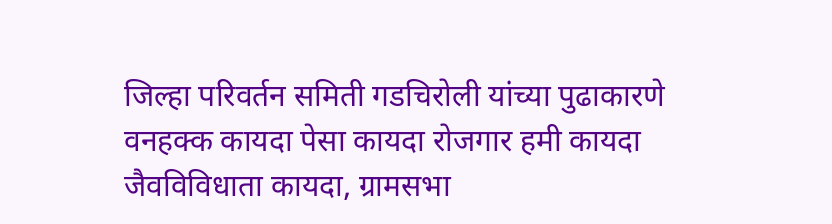जिल्हा परिवर्तन समिती गडचिरोली यांच्या पुढाकारणे वनहक्क कायदा पेसा कायदा रोजगार हमी कायदा जैवविविधाता कायदा, ग्रामसभा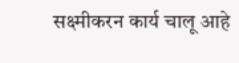सक्ष्मीकरन कार्य चालू आहे